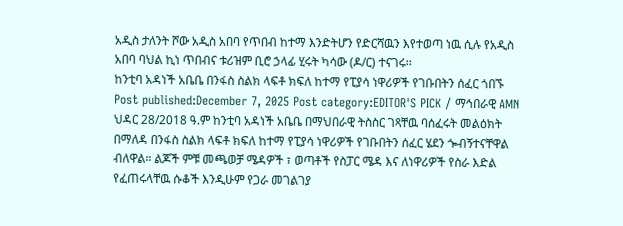አዲስ ታለንት ሾው አዲስ አበባ የጥበብ ከተማ እንድትሆን የድርሻዉን እየተወጣ ነዉ ሲሉ የአዲስ አበባ ባህል ኪነ ጥበብና ቱሪዝም ቢሮ ኃላፊ ሂሩት ካሳው (ዶ/ር) ተናገሩ፡፡
ከንቲባ አዳነች አቤቤ በንፋስ ስልክ ላፍቶ ክፍለ ከተማ የፒያሳ ነዋሪዎች የገቡበትን ሰፈር ጎበኙ Post published:December 7, 2025 Post category:EDITOR'S PICK / ማኅበራዊ AMN ህዳር 28/2018 ዓ.ም ከንቲባ አዳነች አቤቤ በማህበራዊ ትስስር ገጻቸዉ ባሰፈሩት መልዕክት በማለዳ በንፋስ ስልክ ላፍቶ ክፍለ ከተማ የፒያሳ ነዋሪዎች የገቡበትን ሰፈር ሄደን ጐብኝተናቸዋል ብለዋል። ልጆች ምቹ መጫወቻ ሜዳዎች ፣ ወጣቶች የስፓር ሜዳ እና ለነዋሪዎች የስራ እድል የፈጠሩላቸዉ ሱቆች እንዲሁም የጋራ መገልገያ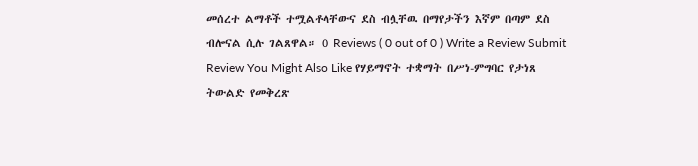መሰረተ ልማቶች ተሟልቶላቸውና ደስ ብሏቸዉ በማየታችን እኛም በጣም ደስ ብሎናል ሲሉ ገልጸዋል። 0 Reviews ( 0 out of 0 ) Write a Review Submit Review You Might Also Like የሃይማኖት ተቋማት በሥነ-ምግባር የታነጸ ትውልድ የመቅረጽ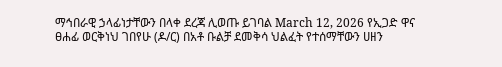ማኅበራዊ ኃላፊነታቸውን በላቀ ደረጃ ሊወጡ ይገባል March 12, 2026 የኢጋድ ዋና ፀሐፊ ወርቅነህ ገበየሁ (ዶ/ር) በአቶ ቡልቻ ደመቅሳ ህልፈት የተሰማቸውን ሀዘን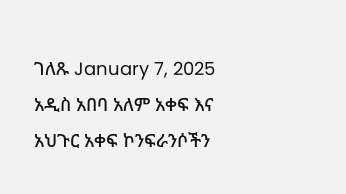ገለጹ January 7, 2025 አዲስ አበባ አለም አቀፍ እና አህጉር አቀፍ ኮንፍራንሶችን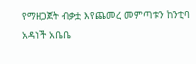የማዘጋጀት ብቃቷ እየጨመረ መምጣቱን ከንቲባ አዳነች አቤቤ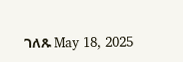ገለጹ May 18, 2025